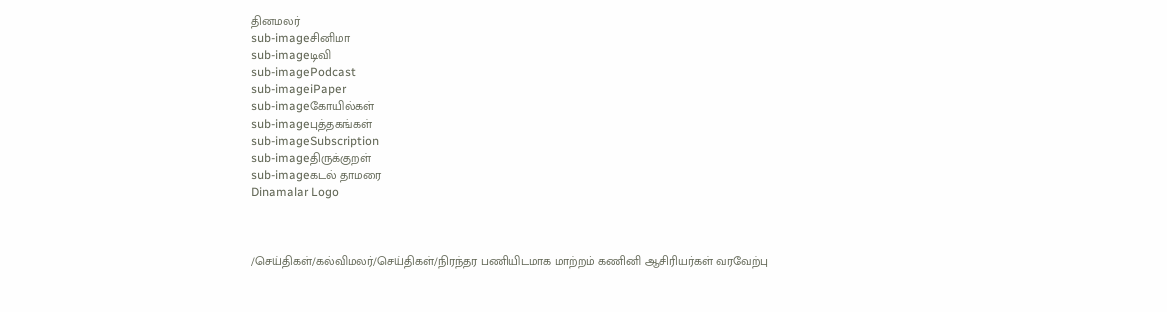தினமலர்
sub-imageசினிமா
sub-imageடிவி
sub-imagePodcast
sub-imageiPaper
sub-imageகோயில்கள்
sub-imageபுத்தகங்கள்
sub-imageSubscription
sub-imageதிருக்குறள்
sub-imageகடல் தாமரை
Dinamalar Logo



/செய்திகள்/கல்விமலர்/செய்திகள்/நிரந்தர பணியிடமாக மாற்றம் கணினி ஆசிரியர்கள் வரவேற்பு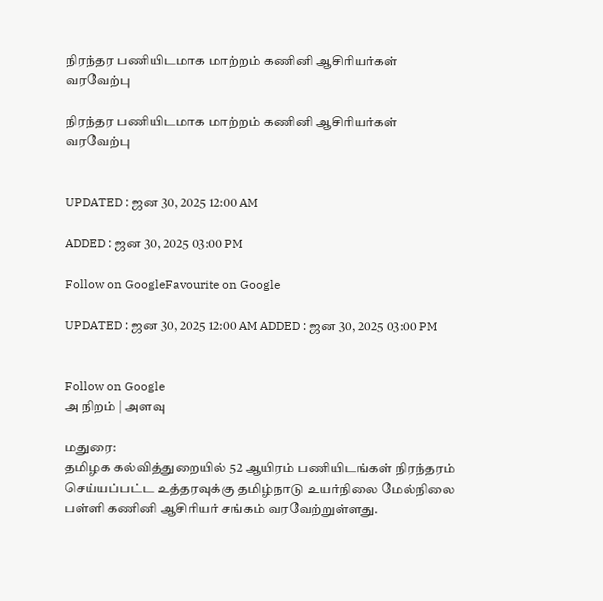நிரந்தர பணியிடமாக மாற்றம் கணினி ஆசிரியர்கள் வரவேற்பு

நிரந்தர பணியிடமாக மாற்றம் கணினி ஆசிரியர்கள் வரவேற்பு


UPDATED : ஜன 30, 2025 12:00 AM

ADDED : ஜன 30, 2025 03:00 PM

Follow on GoogleFavourite on Google

UPDATED : ஜன 30, 2025 12:00 AM ADDED : ஜன 30, 2025 03:00 PM


Follow on Google
அ நிறம் | அளவு

மதுரை:
தமிழக கல்வித்துறையில் 52 ஆயிரம் பணியிடங்கள் நிரந்தரம் செய்யப்பட்ட உத்தரவுக்கு தமிழ்நாடு உயர்நிலை மேல்நிலை பள்ளி கணினி ஆசிரியர் சங்கம் வரவேற்றுள்ளது.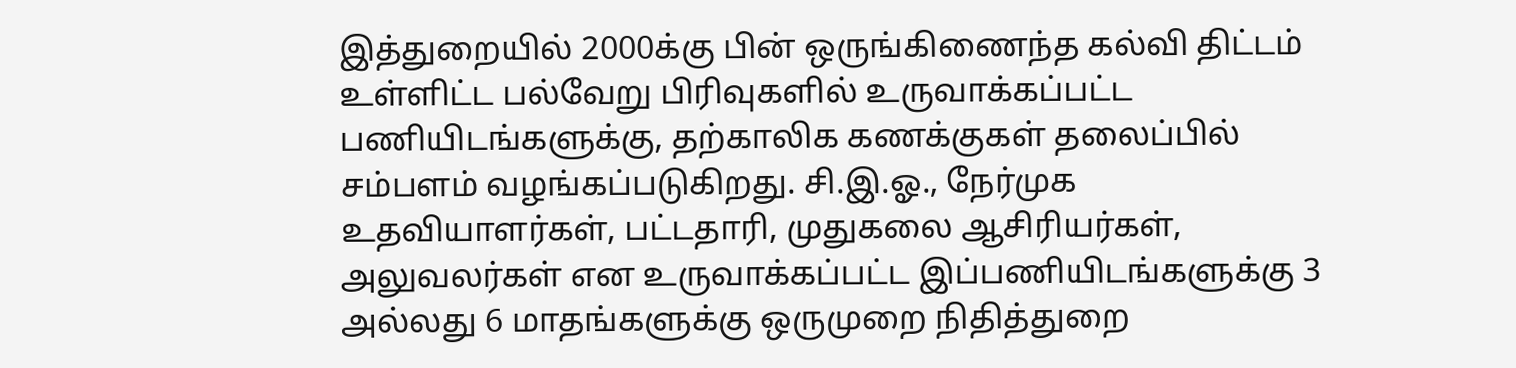இத்துறையில் 2000க்கு பின் ஒருங்கிணைந்த கல்வி திட்டம் உள்ளிட்ட பல்வேறு பிரிவுகளில் உருவாக்கப்பட்ட பணியிடங்களுக்கு, தற்காலிக கணக்குகள் தலைப்பில் சம்பளம் வழங்கப்படுகிறது. சி.இ.ஓ., நேர்முக உதவியாளர்கள், பட்டதாரி, முதுகலை ஆசிரியர்கள், அலுவலர்கள் என உருவாக்கப்பட்ட இப்பணியிடங்களுக்கு 3 அல்லது 6 மாதங்களுக்கு ஒருமுறை நிதித்துறை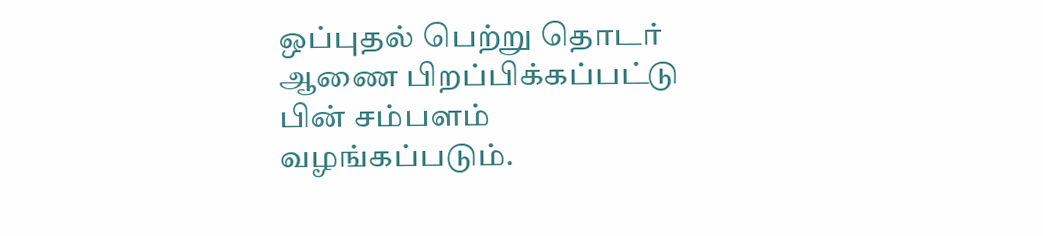ஒப்புதல் பெற்று தொடர் ஆணை பிறப்பிக்கப்பட்டு பின் சம்பளம் வழங்கப்படும்.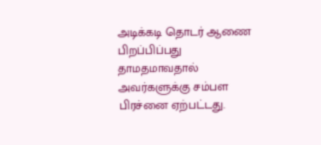அடிக்கடி தொடர் ஆணை பிறப்பிப்பது தாமதமாவதால் அவர்களுக்கு சம்பள பிரச்னை ஏற்பட்டது.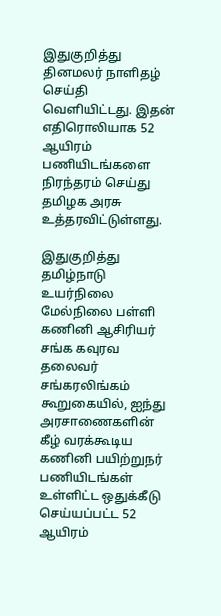இதுகுறித்து தினமலர் நாளிதழ் செய்தி வெளியிட்டது. இதன் எதிரொலியாக 52 ஆயிரம் பணியிடங்களை நிரந்தரம் செய்து தமிழக அரசு உத்தரவிட்டுள்ளது.

இதுகுறித்து தமிழ்நாடு உயர்நிலை மேல்நிலை பள்ளி கணினி ஆசிரியர் சங்க கவுரவ தலைவர் சங்கரலிங்கம் கூறுகையில், ஐந்து அரசாணைகளின் கீழ் வரக்கூடிய கணினி பயிற்றுநர் பணியிடங்கள் உள்ளிட்ட ஒதுக்கீடு செய்யப்பட்ட 52 ஆயிரம்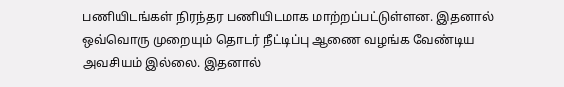பணியிடங்கள் நிரந்தர பணியிடமாக மாற்றப்பட்டுள்ளன. இதனால் ஒவ்வொரு முறையும் தொடர் நீட்டிப்பு ஆணை வழங்க வேண்டிய அவசியம் இல்லை. இதனால்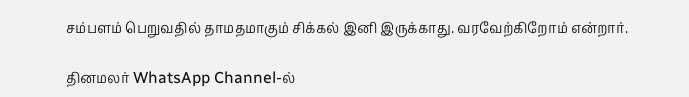சம்பளம் பெறுவதில் தாமதமாகும் சிக்கல் இனி இருக்காது. வரவேற்கிறோம் என்றார்.

தினமலர் WhatsApp Channel-ல்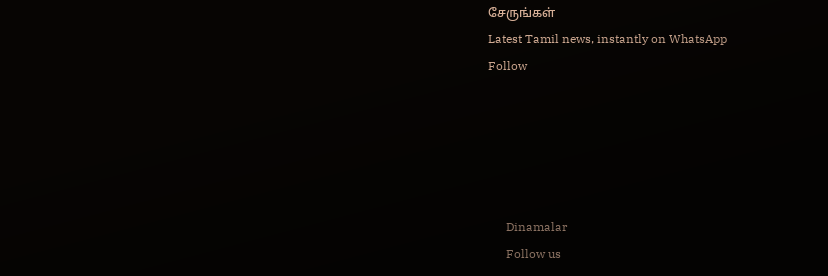சேருங்கள்
Latest Tamil news, instantly on WhatsApp
Follow





      Dinamalar
      Follow us